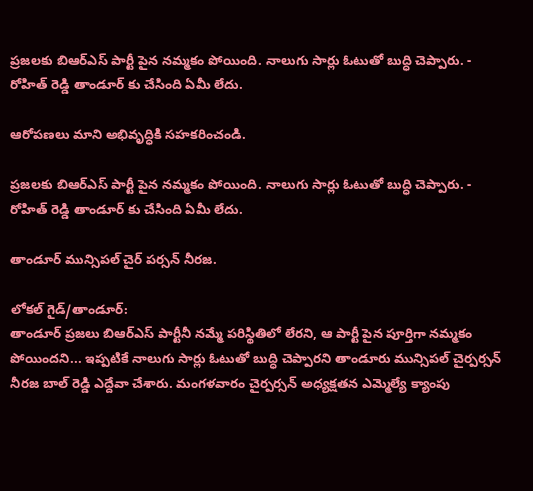ప్రజలకు బిఆర్ఎస్ పార్టీ పైన నమ్మకం పోయింది. నాలుగు సార్లు ఓటుతో బుద్ధి చెప్పారు. - రోహిత్ రెడ్డి తాండూర్ కు చేసింది ఏమీ లేదు.

ఆరోపణలు మాని అభివృద్ధికి సహకరించండి.

ప్రజలకు బిఆర్ఎస్ పార్టీ పైన నమ్మకం పోయింది. నాలుగు సార్లు ఓటుతో బుద్ధి చెప్పారు. - రోహిత్ రెడ్డి తాండూర్ కు చేసింది ఏమీ లేదు.

తాండూర్ మున్సిపల్ చైర్ పర్సన్ నీరజ.

లోకల్ గైడ్/తాండూర్:
తాండూర్ ప్రజలు బిఆర్ఎస్ పార్టీనీ నమ్మే పరిస్థితిలో లేరని, ఆ పార్టీ పైన పూర్తిగా నమ్మకం పోయిందని... ఇప్పటికే నాలుగు సార్లు ఓటుతో బుద్ధి చెప్పారని తాండూరు మున్సిపల్ చైర్పర్సన్ నీరజ బాల్ రెడ్డి ఎద్దేవా చేశారు. మంగళవారం చైర్పర్సన్ అధ్యక్షతన ఎమ్మెల్యే క్యాంపు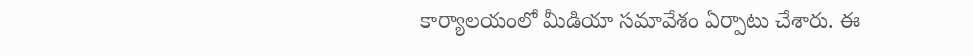కార్యాలయంలో మీడియా సమావేశం ఏర్పాటు చేశారు. ఈ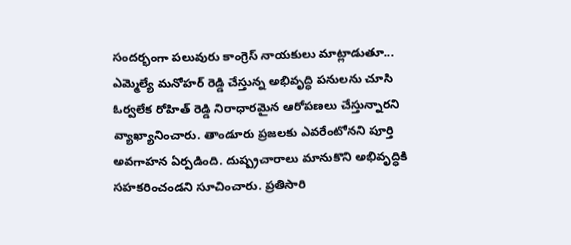సందర్భంగా పలువురు కాంగ్రెస్ నాయకులు మాట్లాడుతూ... ఎమ్మెల్యే మనోహర్ రెడ్డి చేస్తున్న అభివృద్ధి పనులను చూసి ఓర్వలేక రోహిత్ రెడ్డి నిరాధారమైన ఆరోపణలు చేస్తున్నారని వ్యాఖ్యానించారు. తాండూరు ప్రజలకు ఎవరేంటోనని పూర్తి అవగాహన ఏర్పడింది. దుష్ప్రచారాలు మానుకొని అభివృద్ధికి సహకరించండని సూచించారు. ప్రతిసారి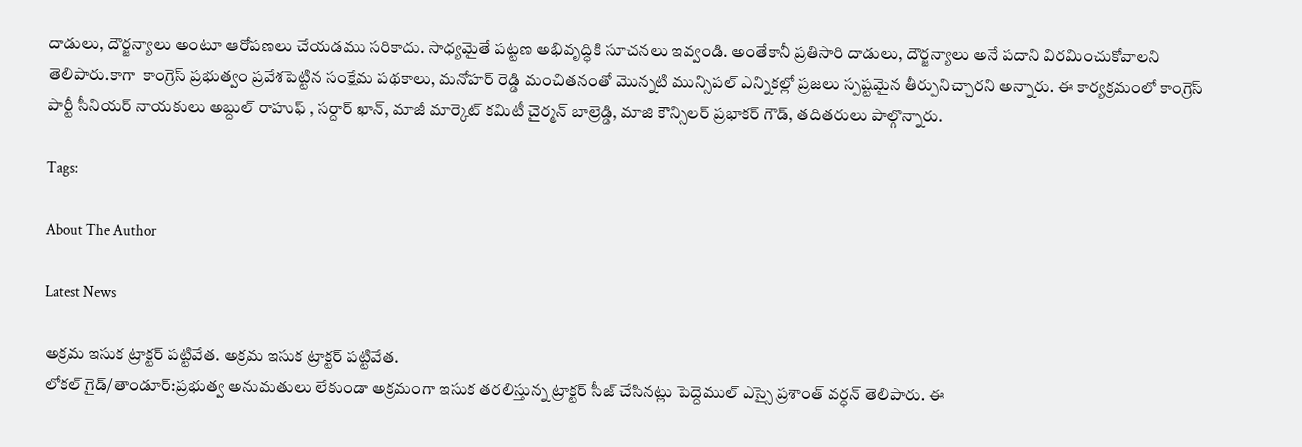దాడులు, దౌర్జన్యాలు అంటూ ఆరోపణలు చేయడము సరికాదు. సాధ్యమైతే పట్టణ అభివృద్ధికి సూచనలు ఇవ్వండి. అంతేకానీ ప్రతిసారి దాడులు, దౌర్జన్యాలు అనే పదాని విరమించుకోవాలని తెలిపారు.కాగా  కాంగ్రెస్ ప్రభుత్వం ప్రవేశపెట్టిన సంక్షేమ పథకాలు, మనోహర్ రెడ్డి మంచితనంతో మొన్నటి మున్సిపల్ ఎన్నికల్లో ప్రజలు స్పష్టమైన తీర్పునిచ్చారని అన్నారు. ఈ కార్యక్రమంలో కాంగ్రెస్ పార్టీ సీనియర్ నాయకులు అబ్దుల్ రాహుఫ్ , సర్దార్ ఖాన్, మాజీ మార్కెట్ కమిటీ చైర్మన్ బాల్రెడ్డి, మాజి కౌన్సిలర్ ప్రభాకర్ గౌడ్, తదితరులు పాల్గొన్నారు.

Tags:

About The Author

Latest News

అక్రమ ఇసుక ట్రాక్టర్ పట్టివేత. అక్రమ ఇసుక ట్రాక్టర్ పట్టివేత.
లోకల్ గైడ్/తాండూర్:ప్రభుత్వ అనుమతులు లేకుండా అక్రమంగా ఇసుక తరలిస్తున్న ట్రాక్టర్ సీజ్ చేసినట్లు పెద్దెముల్ ఎస్సై ప్రశాంత్ వర్ధన్ తెలిపారు. ఈ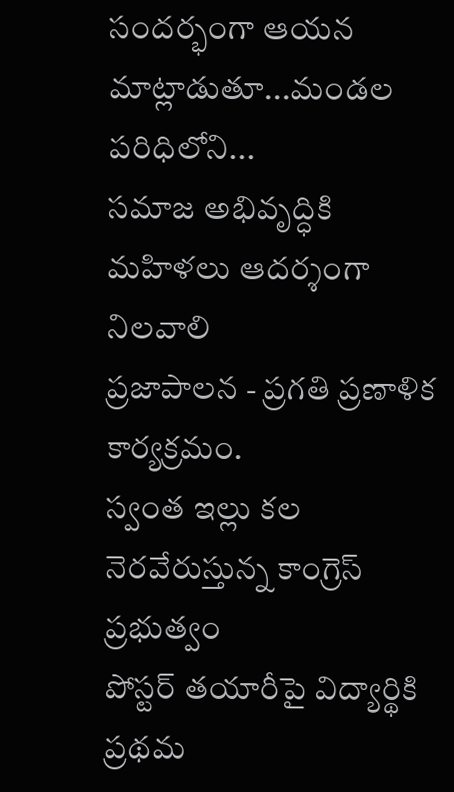సందర్భంగా ఆయన మాట్లాడుతూ...మండల పరిధిలోని...
సమాజ అభివృద్ధికి మహిళలు ఆదర్శంగా నిలవాలి
ప్రజాపాలన - ప్రగతి ప్రణాళిక కార్యక్రమం.
స్వంత ఇల్లు కల నెరవేరుస్తున్న కాంగ్రెస్ ప్రభుత్వం
పోస్టర్ తయారీపై విద్యార్థికి ప్రథమ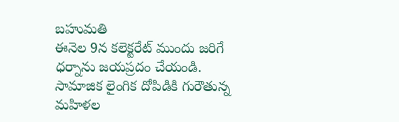బహుమతి
ఈనెల 9న కలెక్టరేట్ ముందు జరిగే ధర్నాను జయప్రదం చేయండి.
సామాజిక లైంగిక దోపిడికి గురౌతున్న మహిళల